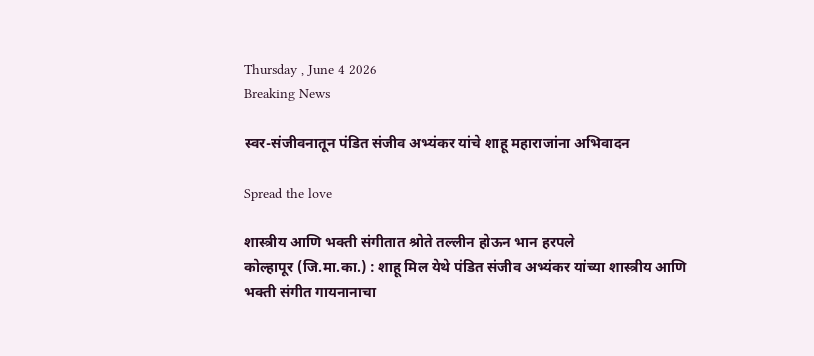Thursday , June 4 2026
Breaking News

स्वर-संजीवनातून पंडित संजीव अभ्यंकर यांचे शाहू महाराजांना अभिवादन

Spread the love

शास्त्रीय आणि भक्ती संगीतात श्रोते तल्लीन होऊन भान हरपले
कोल्हापूर (जि.मा.का.) : शाहू मिल येथे पंडित संजीव अभ्यंकर यांच्या शास्त्रीय आणि भक्ती संगीत गायनानाचा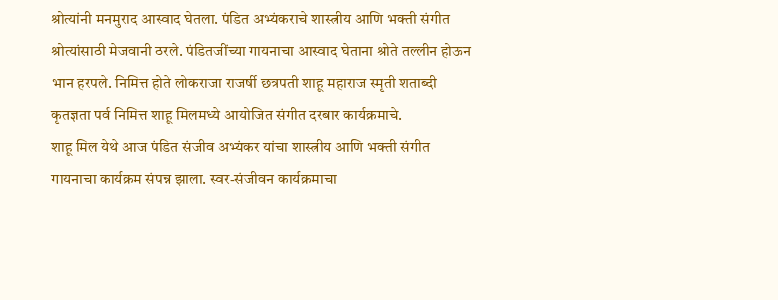श्रोत्यांनी मनमुराद आस्वाद घेतला. पंडित अभ्यंकराचे शास्त्रीय आणि भक्ती संगीत श्रोत्यांसाठी मेजवानी ठरले. पंडितजींच्या गायनाचा आस्वाद घेताना श्रोते तल्लीन होऊन भान हरपले. निमित्त होते लोकराजा राजर्षी छत्रपती शाहू महाराज स्मृती शताब्दी कृतज्ञता पर्व निमित्त शाहू मिलमध्ये आयोजित संगीत दरबार कार्यक्रमाचे.
शाहू मिल येथे आज पंडित संजीव अभ्यंकर यांचा शास्त्रीय आणि भक्ती संगीत गायनाचा कार्यक्रम संपन्न झाला. स्वर-संजीवन कार्यक्रमाचा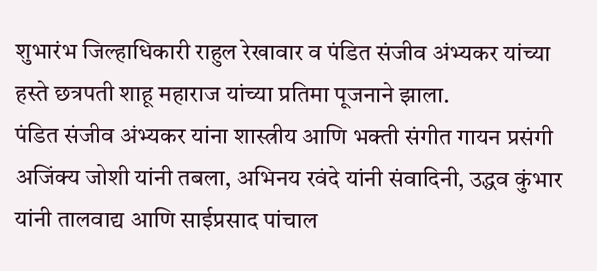शुभारंभ जिल्हाधिकारी राहुल रेखावार व पंडित संजीव अंभ्यकर यांच्या हस्ते छत्रपती शाहू महाराज यांच्या प्रतिमा पूजनाने झाला.
पंडित संजीव अंभ्यकर यांना शास्त्रीय आणि भक्ती संगीत गायन प्रसंगी अजिंक्य जोशी यांनी तबला, अभिनय रवंदे यांनी संवादिनी, उद्धव कुंभार यांनी तालवाद्य आणि साईप्रसाद पांचाल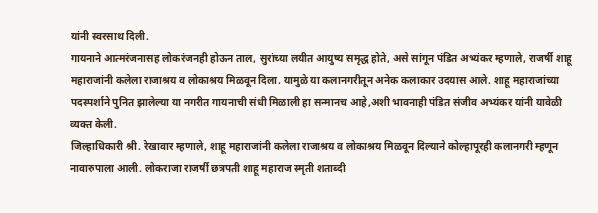यांनी स्वरसाथ दिली.
गायनाने आत्मरंजनासह लोकरंजनही होऊन ताल, सुरांच्या लयीत आयुष्य समृद्ध होते, असे सांगून पंडित अभ्यंकर म्हणाले, राजर्षी शाहू महाराजांनी कलेला राजाश्रय व लोकाश्रय मिळवून दिला. यामुळे या कलानगरीतून अनेक कलाकार उदयास आले. शाहू महाराजांच्या पदस्पर्शाने पुनित झालेल्या या नगरीत गायनाची संधी मिळाली हा सन्मानच आहे,अशी भावनाही पंडित संजीव अभ्यंकर यांनी यावेळी व्यक्त केली.
जिल्हाधिकारी श्री. रेखावार म्हणाले, शाहू महाराजांनी कलेला राजाश्रय व लोकाश्रय मिळवून दिल्याने कोल्हापूरही कलानगरी म्हणून नावारुपाला आली. लोकराजा राजर्षी छत्रपती शाहू महाराज स्मृती शताब्दी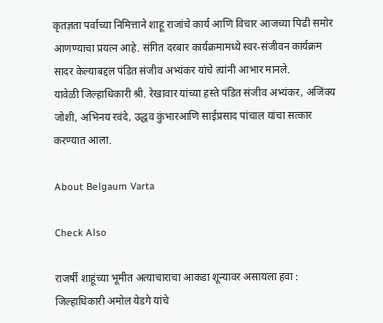कृतज्ञता पर्वाच्या निमित्ताने शाहू राजांचे कार्य आणि विचार आजच्या पिढी समोर आणण्याचा प्रयत्न आहे. संगित दरबार कार्यक्रमामध्ये स्वर-संजीवन कार्यक्रम सादर केल्याबद्दल पंडित संजीव अभ्यंकर यांचे त्यांनी आभार मानले.
यावेळी जिल्हाधिकारी श्री. रेखावार यांच्या हस्ते पंडित संजीव अभ्यंकर, अजिंक्य जोशी, अभिनय रवंदे, उद्धव कुंभारआणि साईप्रसाद पांचाल यांचा सत्कार करण्यात आला.

About Belgaum Varta

Check Also

राजर्षी शाहूंच्या भूमीत अत्याचाराचा आकडा शून्यावर असायला हवा : जिल्हाधिकारी अमोल येडगे यांचे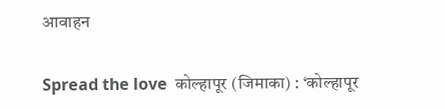आवाहन

Spread the love  कोल्हापूर (जिमाका) : ‘कोल्हापूर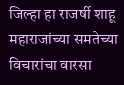जिल्हा हा राजर्षी शाहू महाराजांच्या समतेच्या विचारांचा वारसा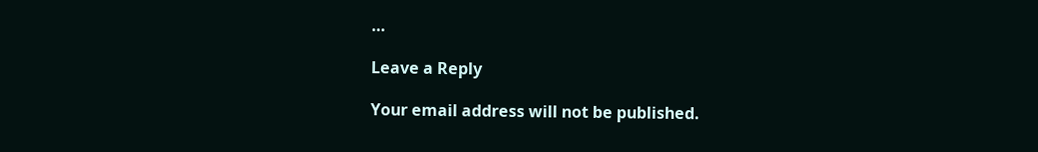…

Leave a Reply

Your email address will not be published.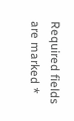Required fields are marked *